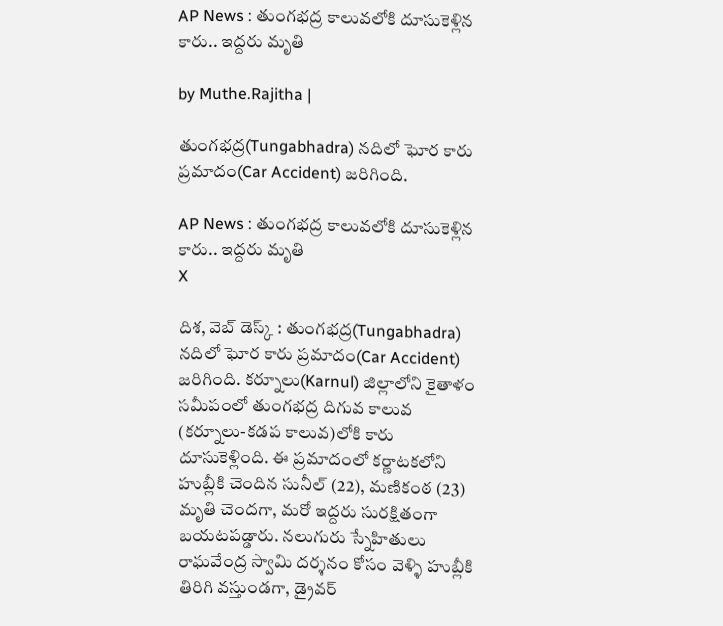AP News : తుంగభద్ర కాలువలోకి దూసుకెళ్లిన కారు.. ఇద్దరు మృతి

by Muthe.Rajitha |

తుంగభద్ర(Tungabhadra) నదిలో ఘోర కారు ప్రమాదం(Car Accident) జరిగింది.

AP News : తుంగభద్ర కాలువలోకి దూసుకెళ్లిన కారు.. ఇద్దరు మృతి
X

దిశ, వెబ్ డెస్క్ : తుంగభద్ర(Tungabhadra) నదిలో ఘోర కారు ప్రమాదం(Car Accident) జరిగింది. కర్నూలు(Karnul) జిల్లాలోని కైతాళం సమీపంలో తుంగభద్ర దిగువ కాలువ (కర్నూలు-కడప కాలువ)లోకి కారు దూసుకెళ్లింది. ఈ ప్రమాదంలో కర్ణాటకలోని హుబ్లీకి చెందిన సునీల్ (22), మణికంఠ (23) మృతి చెందగా, మరో ఇద్దరు సురక్షితంగా బయటపడ్డారు. నలుగురు స్నేహితులు రాఘవేంద్ర స్వామి దర్శనం కోసం వెళ్ళి హుబ్లీకి తిరిగి వస్తుండగా, డ్రైవర్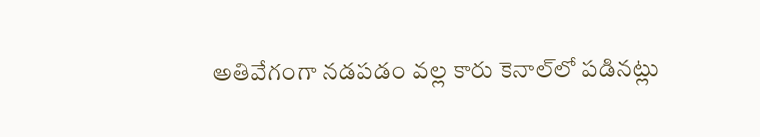అతివేగంగా నడపడం వల్ల కారు కెనాల్‌లో పడినట్లు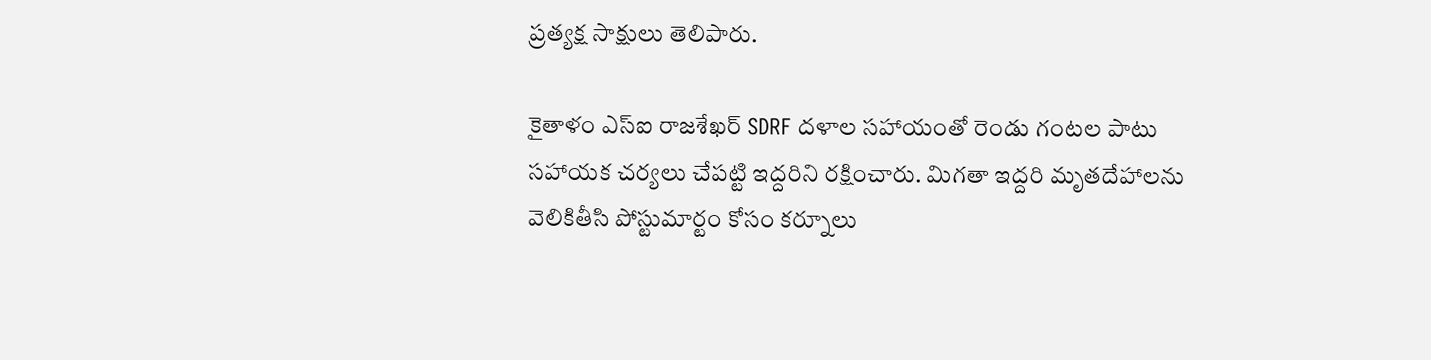ప్రత్యక్ష సాక్షులు తెలిపారు.

కైతాళం ఎస్‌ఐ రాజశేఖర్ SDRF దళాల సహాయంతో రెండు గంటల పాటు సహాయక చర్యలు చేపట్టి ఇద్దరిని రక్షించారు. మిగతా ఇద్దరి మృతదేహాలను వెలికితీసి పోస్టుమార్టం కోసం కర్నూలు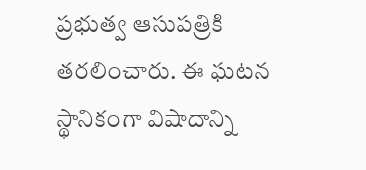ప్రభుత్వ ఆసుపత్రికి తరలించారు. ఈ ఘటన స్థానికంగా విషాదాన్ని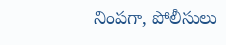నింపగా, పోలీసులు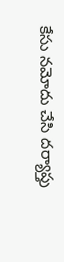కేసు నమోదు చేసి దర్యాప్తు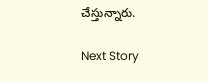చేస్తున్నారు.

Next Story